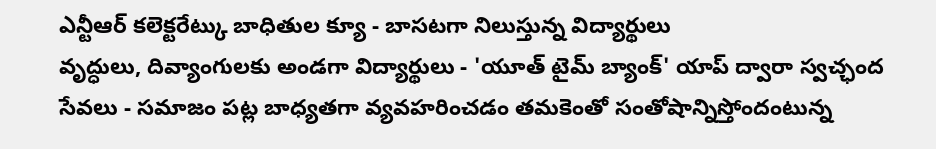ఎన్టీఆర్ కలెక్టరేట్కు బాధితుల క్యూ - బాసటగా నిలుస్తున్న విద్యార్థులు
వృద్ధులు, దివ్యాంగులకు అండగా విద్యార్థులు - 'యూత్ టైమ్ బ్యాంక్' యాప్ ద్వారా స్వచ్ఛంద సేవలు - సమాజం పట్ల బాధ్యతగా వ్యవహరించడం తమకెంతో సంతోషాన్నిస్తోందంటున్న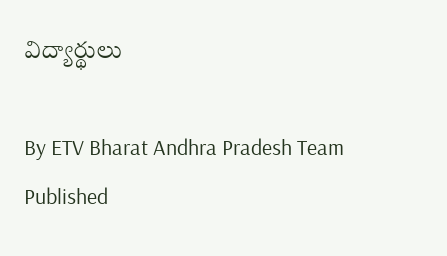విద్యార్థులు

By ETV Bharat Andhra Pradesh Team
Published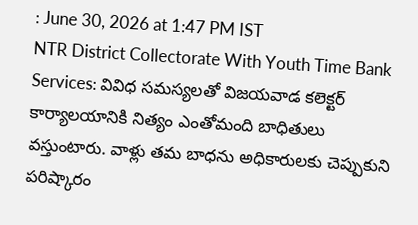: June 30, 2026 at 1:47 PM IST
NTR District Collectorate With Youth Time Bank Services: వివిధ సమస్యలతో విజయవాడ కలెక్టర్ కార్యాలయానికి నిత్యం ఎంతోమంది బాధితులు వస్తుంటారు. వాళ్లు తమ బాధను అధికారులకు చెప్పుకుని పరిష్కారం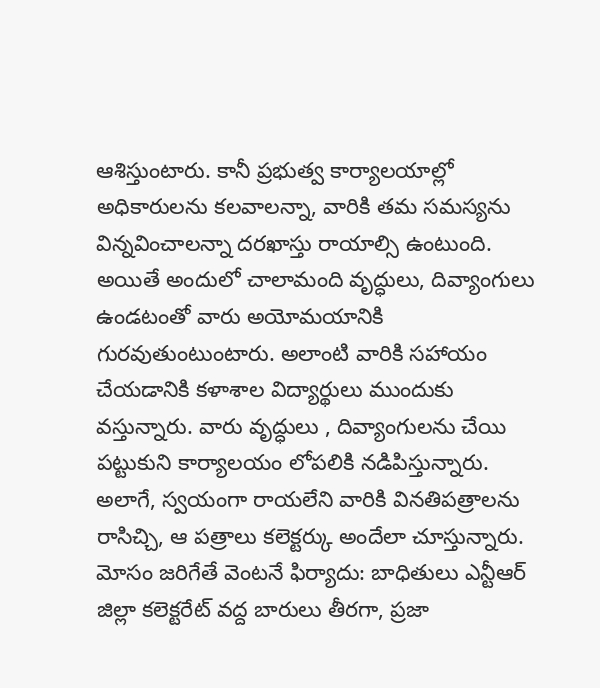ఆశిస్తుంటారు. కానీ ప్రభుత్వ కార్యాలయాల్లో అధికారులను కలవాలన్నా, వారికి తమ సమస్యను విన్నవించాలన్నా దరఖాస్తు రాయాల్సి ఉంటుంది. అయితే అందులో చాలామంది వృద్ధులు, దివ్యాంగులు ఉండటంతో వారు అయోమయానికి గురవుతుంటుంటారు. అలాంటి వారికి సహాయం చేయడానికి కళాశాల విద్యార్థులు ముందుకు వస్తున్నారు. వారు వృద్ధులు , దివ్యాంగులను చేయి పట్టుకుని కార్యాలయం లోపలికి నడిపిస్తున్నారు. అలాగే, స్వయంగా రాయలేని వారికి వినతిపత్రాలను రాసిచ్చి, ఆ పత్రాలు కలెక్టర్కు అందేలా చూస్తున్నారు.
మోసం జరిగేతే వెంటనే ఫిర్యాదు: బాధితులు ఎన్టీఆర్ జిల్లా కలెక్టరేట్ వద్ద బారులు తీరగా, ప్రజా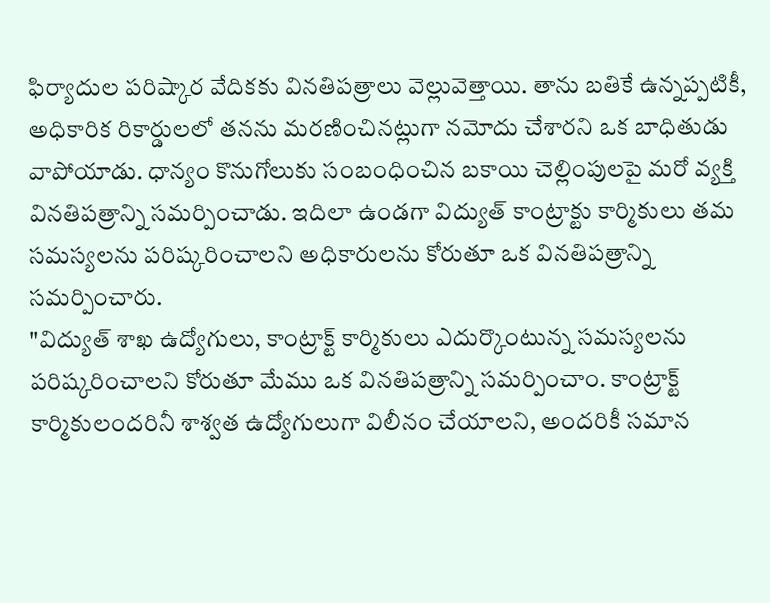ఫిర్యాదుల పరిష్కార వేదికకు వినతిపత్రాలు వెల్లువెత్తాయి. తాను బతికే ఉన్నప్పటికీ, అధికారిక రికార్డులలో తనను మరణించినట్లుగా నమోదు చేశారని ఒక బాధితుడు వాపోయాడు. ధాన్యం కొనుగోలుకు సంబంధించిన బకాయి చెల్లింపులపై మరో వ్యక్తి వినతిపత్రాన్ని సమర్పించాడు. ఇదిలా ఉండగా విద్యుత్ కాంట్రాక్టు కార్మికులు తమ సమస్యలను పరిష్కరించాలని అధికారులను కోరుతూ ఒక వినతిపత్రాన్ని సమర్పించారు.
"విద్యుత్ శాఖ ఉద్యోగులు, కాంట్రాక్ట్ కార్మికులు ఎదుర్కొంటున్న సమస్యలను పరిష్కరించాలని కోరుతూ మేము ఒక వినతిపత్రాన్ని సమర్పించాం. కాంట్రాక్ట్ కార్మికులందరినీ శాశ్వత ఉద్యోగులుగా విలీనం చేయాలని, అందరికీ సమాన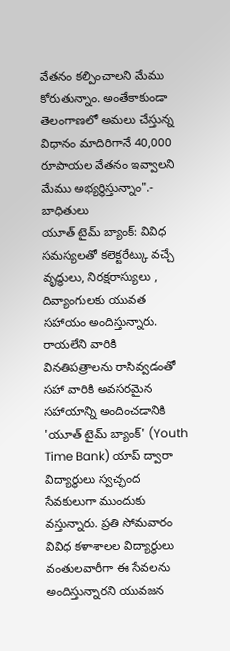వేతనం కల్పించాలని మేము కోరుతున్నాం. అంతేకాకుండా తెలంగాణలో అమలు చేస్తున్న విధానం మాదిరిగానే 40,000 రూపాయల వేతనం ఇవ్వాలని మేము అభ్యర్థిస్తున్నాం".- బాధితులు
యూత్ టైమ్ బ్యాంక్: వివిధ సమస్యలతో కలెక్టరేట్కు వచ్చే వృద్ధులు, నిరక్షరాస్యులు , దివ్యాంగులకు యువత సహాయం అందిస్తున్నారు. రాయలేని వారికి వినతిపత్రాలను రాసివ్వడంతో సహా వారికి అవసరమైన సహాయాన్ని అందించడానికి 'యూత్ టైమ్ బ్యాంక్' (Youth Time Bank) యాప్ ద్వారా విద్యార్థులు స్వచ్ఛంద సేవకులుగా ముందుకు వస్తున్నారు. ప్రతి సోమవారం వివిధ కళాశాలల విద్యార్థులు వంతులవారీగా ఈ సేవలను అందిస్తున్నారని యువజన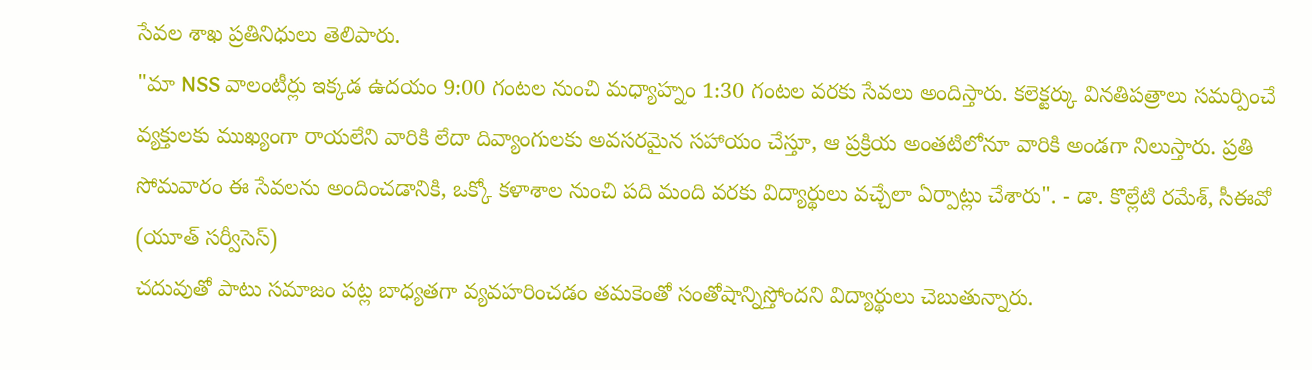సేవల శాఖ ప్రతినిధులు తెలిపారు.
"మా NSS వాలంటీర్లు ఇక్కడ ఉదయం 9:00 గంటల నుంచి మధ్యాహ్నం 1:30 గంటల వరకు సేవలు అందిస్తారు. కలెక్టర్కు వినతిపత్రాలు సమర్పించే వ్యక్తులకు ముఖ్యంగా రాయలేని వారికి లేదా దివ్యాంగులకు అవసరమైన సహాయం చేస్తూ, ఆ ప్రక్రియ అంతటిలోనూ వారికి అండగా నిలుస్తారు. ప్రతి సోమవారం ఈ సేవలను అందించడానికి, ఒక్కో కళాశాల నుంచి పది మంది వరకు విద్యార్థులు వచ్చేలా ఏర్పాట్లు చేశారు". - డా. కొల్లేటి రమేశ్, సీఈవో (యూత్ సర్వీసెస్)
చదువుతో పాటు సమాజం పట్ల బాధ్యతగా వ్యవహరించడం తమకెంతో సంతోషాన్నిస్తోందని విద్యార్థులు చెబుతున్నారు.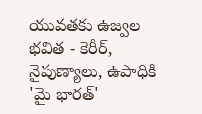యువతకు ఉజ్వల భవిత - కెరీర్, నైపుణ్యాలు, ఉపాధికి 'మై భారత్'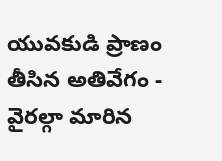యువకుడి ప్రాణం తీసిన అతివేగం - వైరల్గా మారిన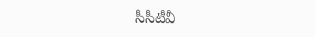సీసీటీవీ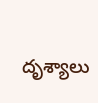దృశ్యాలు